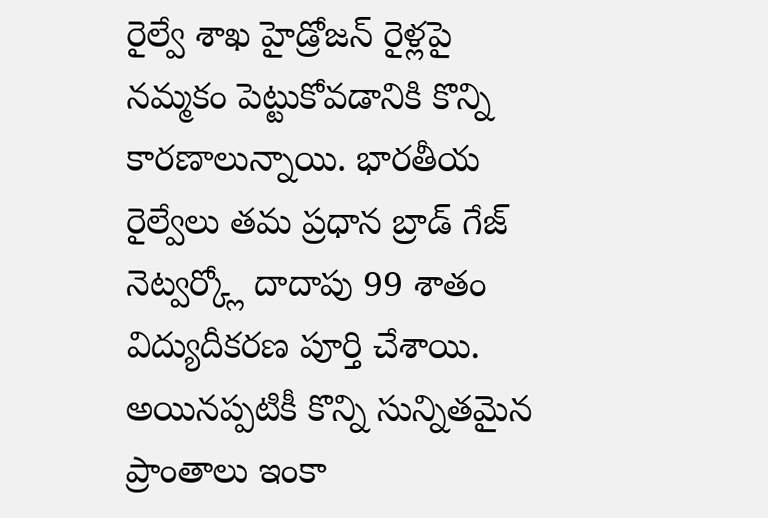రైల్వే శాఖ హైడ్రోజన్ రైళ్లపై నమ్మకం పెట్టుకోవడానికి కొన్ని కారణాలున్నాయి. భారతీయ రైల్వేలు తమ ప్రధాన బ్రాడ్ గేజ్ నెట్వర్క్లో దాదాపు 99 శాతం విద్యుదీకరణ పూర్తి చేశాయి. అయినప్పటికీ కొన్ని సున్నితమైన ప్రాంతాలు ఇంకా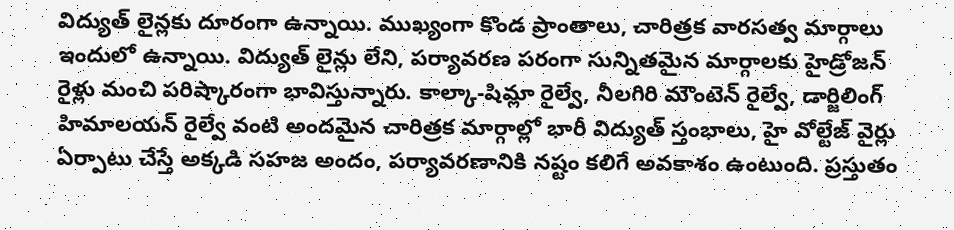విద్యుత్ లైన్లకు దూరంగా ఉన్నాయి. ముఖ్యంగా కొండ ప్రాంతాలు, చారిత్రక వారసత్వ మార్గాలు ఇందులో ఉన్నాయి. విద్యుత్ లైన్లు లేని, పర్యావరణ పరంగా సున్నితమైన మార్గాలకు హైడ్రోజన్ రైళ్లు మంచి పరిష్కారంగా భావిస్తున్నారు. కాల్కా-షిమ్లా రైల్వే, నీలగిరి మౌంటెన్ రైల్వే, డార్జిలింగ్ హిమాలయన్ రైల్వే వంటి అందమైన చారిత్రక మార్గాల్లో భారీ విద్యుత్ స్తంభాలు, హై వోల్టేజ్ వైర్లు ఏర్పాటు చేస్తే అక్కడి సహజ అందం, పర్యావరణానికి నష్టం కలిగే అవకాశం ఉంటుంది. ప్రస్తుతం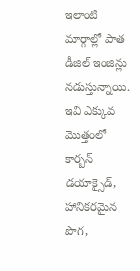ఇలాంటి మార్గాల్లో పాత డీజిల్ ఇంజిన్లు నడుస్తున్నాయి. ఇవి ఎక్కువ మొత్తంలో కార్బన్ డయాక్సైడ్, హానికరమైన పొగ,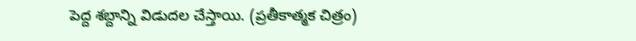పెద్ద శబ్దాన్ని విడుదల చేస్తాయి. (ప్రతీకాత్మక చిత్రం)